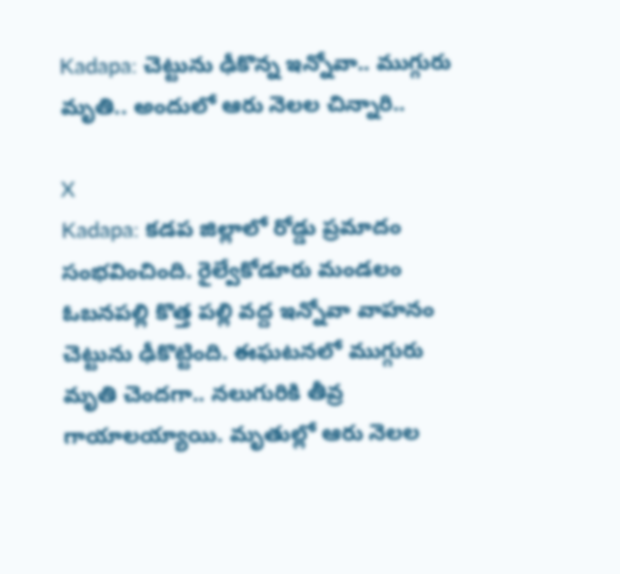Kadapa: చెట్టును ఢీకొన్న ఇన్నోవా.. ముగ్గురు మృతి.. అందులో ఆరు నెలల చిన్నారి..

X
Kadapa: కడప జిల్లాలో రోడ్డు ప్రమాదం సంభవించింది. రైల్వేకోడూరు మండలం ఓబనపల్లి కొత్త పల్లి వద్ద ఇన్నోవా వాహనం చెట్టును ఢీకొట్టింది. ఈఘటనలో ముగ్గురు మృతి చెందగా.. నలుగురికి తీవ్ర గాయాలయ్యాయి. మృతుల్లో ఆరు నెలల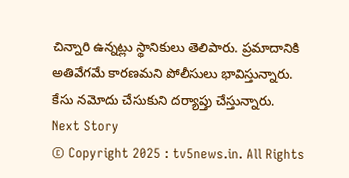చిన్నారి ఉన్నట్లు స్థానికులు తెలిపారు. ప్రమాదానికి అతివేగమే కారణమని పోలీసులు భావిస్తున్నారు. కేసు నమోదు చేసుకుని దర్యాప్తు చేస్తున్నారు.
Next Story
© Copyright 2025 : tv5news.in. All Rights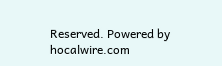Reserved. Powered by hocalwire.com